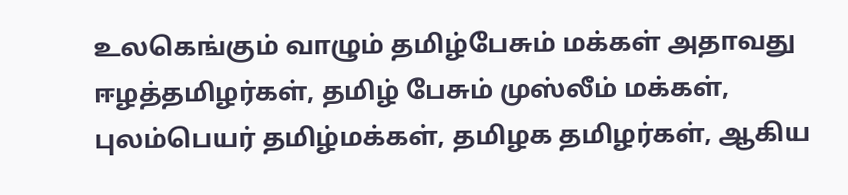உலகெங்கும் வாழும் தமிழ்பேசும் மக்கள் அதாவது ஈழத்தமிழர்கள், தமிழ் பேசும் முஸ்லீம் மக்கள், புலம்பெயர் தமிழ்மக்கள், தமிழக தமிழர்கள், ஆகிய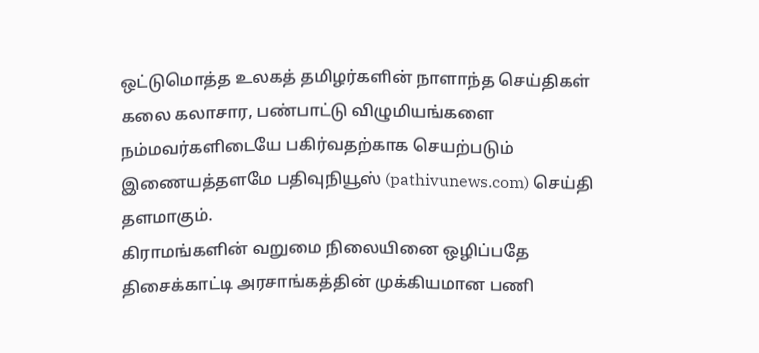ஒட்டுமொத்த உலகத் தமிழர்களின் நாளாந்த செய்திகள் கலை கலாசார, பண்பாட்டு விழுமியங்களை நம்மவர்களிடையே பகிர்வதற்காக செயற்படும் இணையத்தளமே பதிவுநியூஸ் (pathivunews.com) செய்தி தளமாகும்.
கிராமங்களின் வறுமை நிலையினை ஒழிப்பதே திசைக்காட்டி அரசாங்கத்தின் முக்கியமான பணி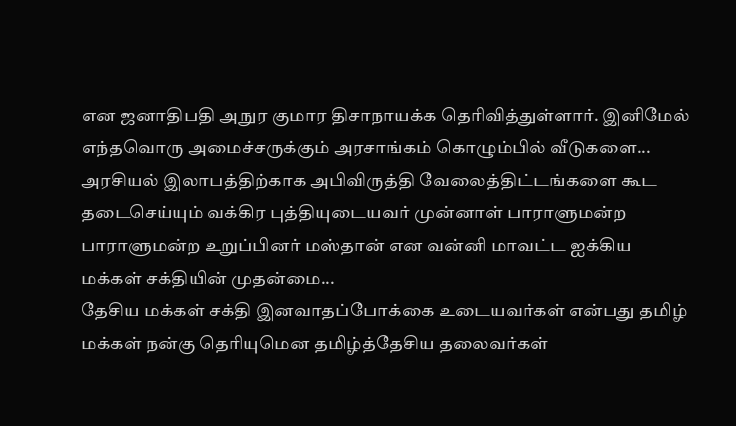என ஜனாதிபதி அநுர குமார திசாநாயக்க தெரிவித்துள்ளார். இனிமேல் எந்தவொரு அமைச்சருக்கும் அரசாங்கம் கொழும்பில் வீடுகளை...
அரசியல் இலாபத்திற்காக அபிவிருத்தி வேலைத்திட்டங்களை கூட தடைசெய்யும் வக்கிர புத்தியுடையவர் முன்னாள் பாராளுமன்ற பாராளுமன்ற உறுப்பினர் மஸ்தான் என வன்னி மாவட்ட ஐக்கிய மக்கள் சக்தியின் முதன்மை...
தேசிய மக்கள் சக்தி இனவாதப்போக்கை உடையவர்கள் என்பது தமிழ் மக்கள் நன்கு தெரியுமென தமிழ்த்தேசிய தலைவர்கள்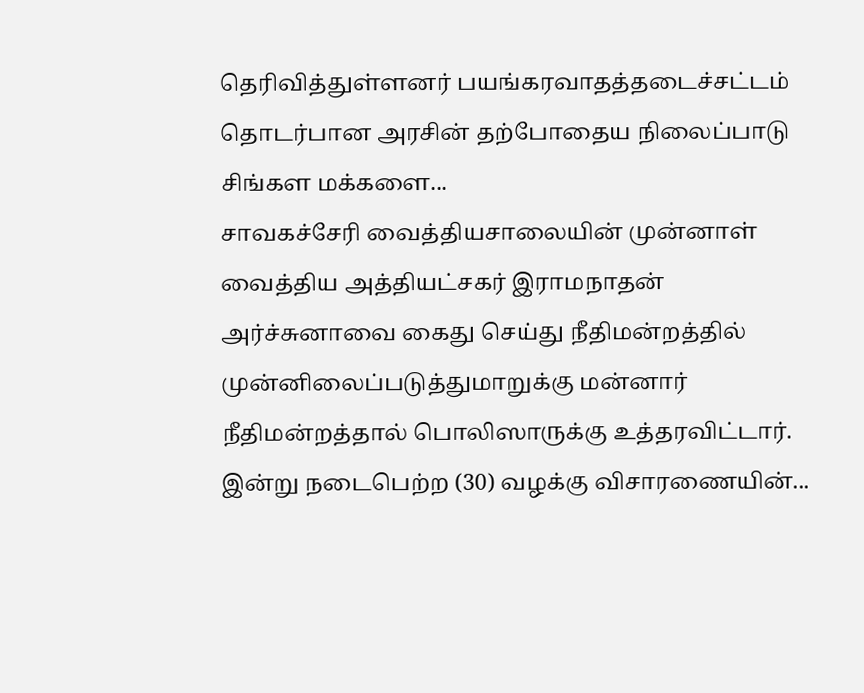தெரிவித்துள்ளனர் பயங்கரவாதத்தடைச்சட்டம் தொடர்பான அரசின் தற்போதைய நிலைப்பாடு சிங்கள மக்களை...
சாவகச்சேரி வைத்தியசாலையின் முன்னாள் வைத்திய அத்தியட்சகர் இராமநாதன் அர்ச்சுனாவை கைது செய்து நீதிமன்றத்தில் முன்னிலைப்படுத்துமாறுக்கு மன்னார் நீதிமன்றத்தால் பொலிஸாருக்கு உத்தரவிட்டார். இன்று நடைபெற்ற (30) வழக்கு விசாரணையின்...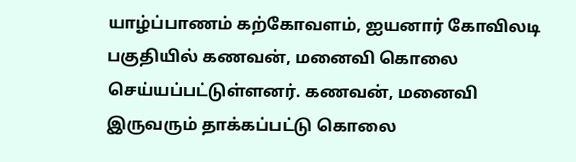யாழ்ப்பாணம் கற்கோவளம், ஐயனார் கோவிலடி பகுதியில் கணவன், மனைவி கொலை செய்யப்பட்டுள்ளனர். கணவன், மனைவி இருவரும் தாக்கப்பட்டு கொலை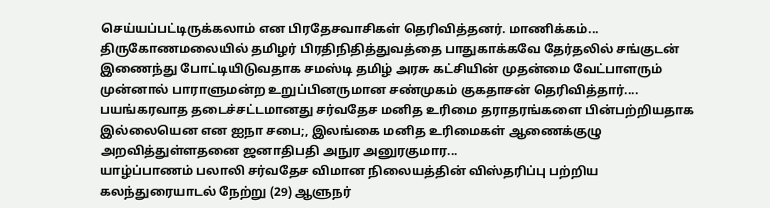செய்யப்பட்டிருக்கலாம் என பிரதேசவாசிகள் தெரிவித்தனர். மாணிக்கம்...
திருகோணமலையில் தமிழர் பிரதிநிதித்துவத்தை பாதுகாக்கவே தேர்தலில் சங்குடன் இணைந்து போட்டியிடுவதாக சமஸ்டி தமிழ் அரசு கட்சியின் முதன்மை வேட்பாளரும் முன்னால் பாராளுமன்ற உறுப்பினருமான சண்முகம் குகதாசன் தெரிவித்தார்....
பயங்கரவாத தடைச்சட்டமானது சர்வதேச மனித உரிமை தராதரங்களை பின்பற்றியதாக இல்லையென என ஐநா சபை;, இலங்கை மனித உரிமைகள் ஆணைக்குழு அறவித்துள்ளதனை ஜனாதிபதி அநுர அனுரகுமார...
யாழ்ப்பாணம் பலாலி சர்வதேச விமான நிலையத்தின் விஸ்தரிப்பு பற்றிய கலந்துரையாடல் நேற்று (29) ஆளுநர்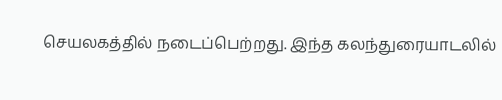செயலகத்தில் நடைப்பெற்றது. இந்த கலந்துரையாடலில்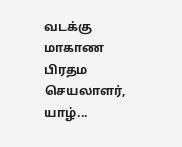வடக்கு மாகாண பிரதம செயலாளர், யாழ்...